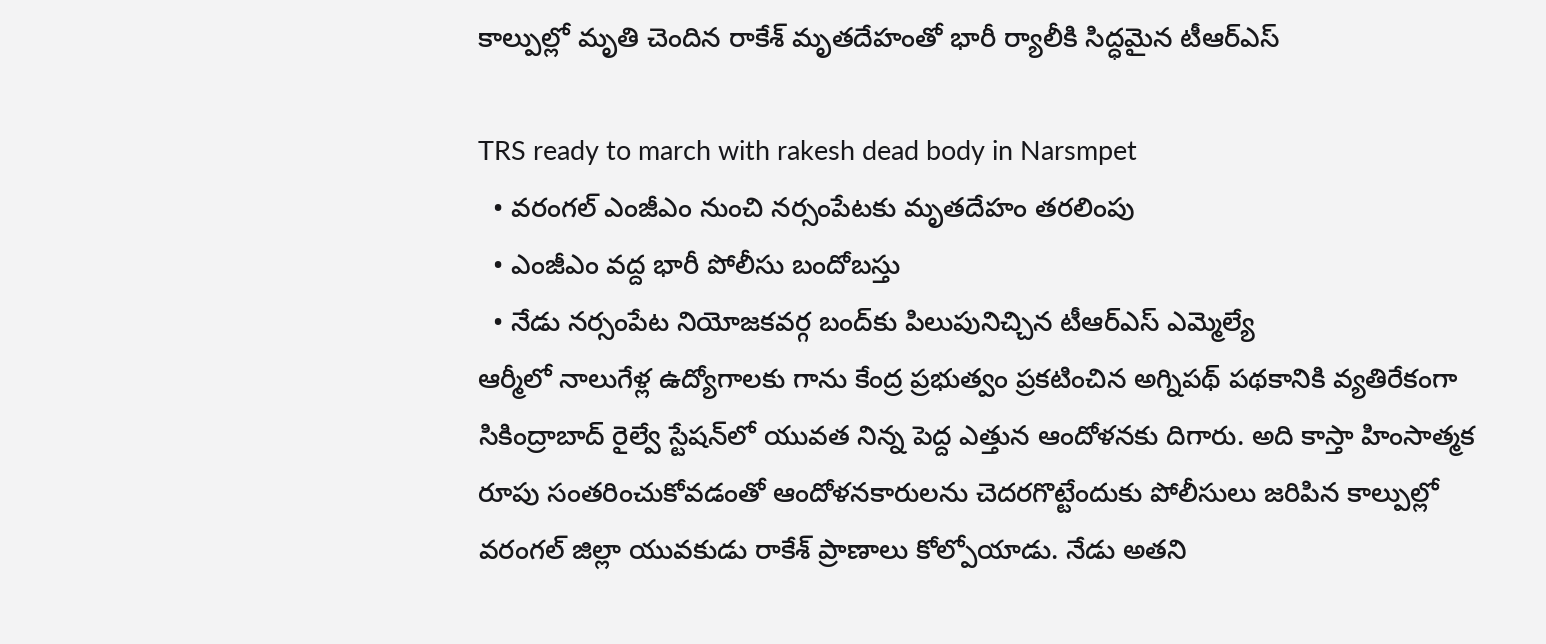కాల్పుల్లో మృతి చెందిన రాకేశ్ మృతదేహంతో భారీ ర్యాలీకి సిద్ధమైన టీఆర్ఎస్

TRS ready to march with rakesh dead body in Narsmpet
  • వరంగల్ ఎంజీఎం నుంచి నర్సంపేటకు మృతదేహం తరలింపు
  • ఎంజీఎం వద్ద భారీ పోలీసు బందోబస్తు
  • నేడు నర్సంపేట నియోజకవర్గ బంద్‌కు పిలుపునిచ్చిన టీఆర్ఎస్ ఎమ్మెల్యే
ఆర్మీలో నాలుగేళ్ల ఉద్యోగాలకు గాను కేంద్ర ప్రభుత్వం ప్రకటించిన అగ్నిపథ్ పథకానికి వ్యతిరేకంగా సికింద్రాబాద్‌ రైల్వే స్టేషన్‌లో యువత నిన్న పెద్ద ఎత్తున ఆందోళనకు దిగారు. అది కాస్తా హింసాత్మక రూపు సంతరించుకోవడంతో ఆందోళనకారులను చెదరగొట్టేందుకు పోలీసులు జరిపిన కాల్పుల్లో వరంగల్ జిల్లా యువకుడు రాకేశ్ ప్రాణాలు కోల్పోయాడు. నేడు అతని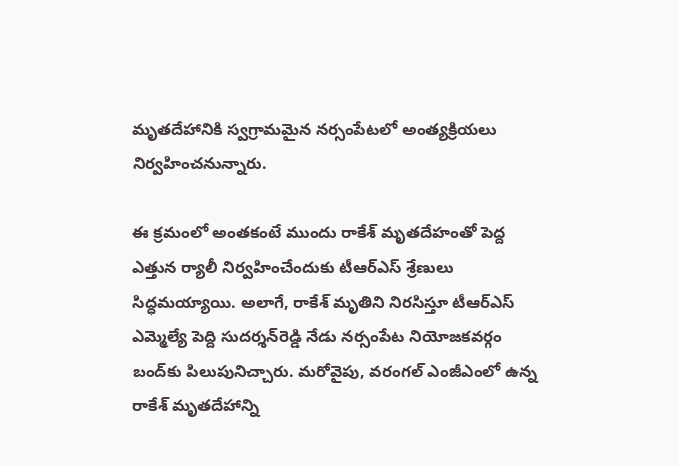మృతదేహానికి స్వగ్రామమైన నర్సంపేటలో అంత్యక్రియలు నిర్వహించనున్నారు.

ఈ క్రమంలో అంతకంటే ముందు రాకేశ్ మృతదేహంతో పెద్ద ఎత్తున ర్యాలీ నిర్వహించేందుకు టీఆర్ఎస్ శ్రేణులు సిద్ధమయ్యాయి. అలాగే, రాకేశ్ మృతిని నిరసిస్తూ టీఆర్ఎస్ ఎమ్మెల్యే పెద్ది సుదర్శన్‌రెడ్డి నేడు నర్సంపేట నియోజకవర్గం బంద్‌కు పిలుపునిచ్చారు. మరోవైపు, వరంగల్ ఎంజీఎంలో ఉన్న రాకేశ్ మృతదేహాన్ని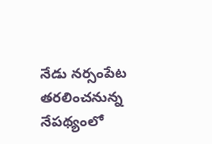నేడు నర్సంపేట తరలించనున్న నేపథ్యంలో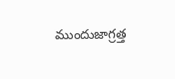ముందుజాగ్రత్త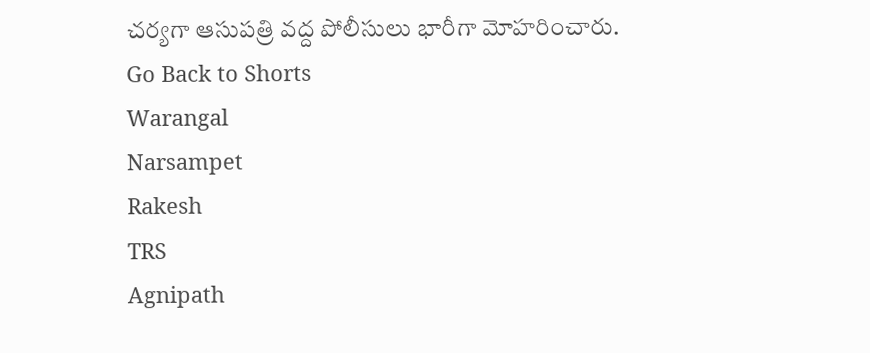చర్యగా ఆసుపత్రి వద్ద పోలీసులు భారీగా మోహరించారు.
Go Back to Shorts
Warangal
Narsampet
Rakesh
TRS
Agnipath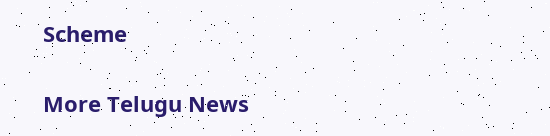Scheme

More Telugu News